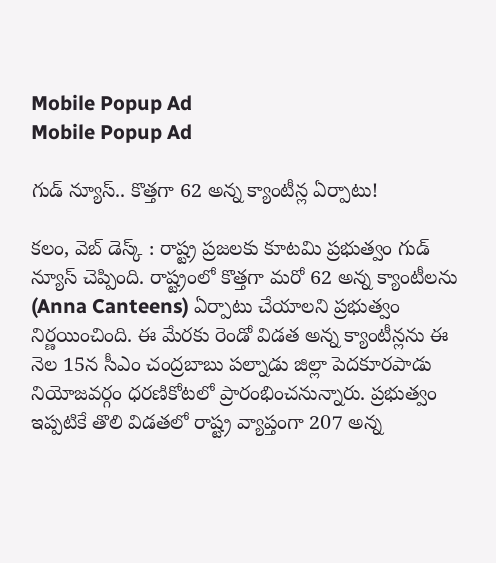Mobile Popup Ad
Mobile Popup Ad

గుడ్ న్యూస్.. కొత్తగా 62 అన్న క్యాంటీన్ల ఏర్పాటు!

కలం, వెబ్ డెస్క్ : రాష్ట్ర ప్రజలకు కూటమి ప్రభుత్వం గుడ్ న్యూస్ చెప్పింది. రాష్ట్రంలో కొత్తగా మరో 62 అన్న క్యాంటీలను (Anna Canteens) ఏర్పాటు చేయాలని ప్రభుత్వం నిర్ణయించింది. ఈ మేరకు రెండో విడత అన్న క్యాంటీన్లను ఈ నెల 15న సీఎం చంద్రబాబు పల్నాడు జిల్లా పెదకూరపాడు నియోజవర్గం ధరణికోటలో ప్రారంభించనున్నారు. ప్రభుత్వం ఇప్పటికే తొలి విడతలో రాష్ట్ర వ్యాప్తంగా 207 అన్న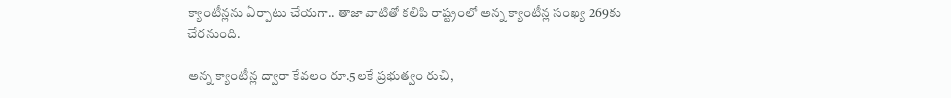క్యాంటీన్లను ఏర్పాటు చేయగా.. తాజా వాటితో కలిపి రాష్ట్రంలో అన్న క్యాంటీన్ల సంఖ్య 269కు చేరనుంది.

అన్న క్యాంటీన్ల ద్వారా కేవలం రూ.5లకే ప్రభుత్వం రుచి,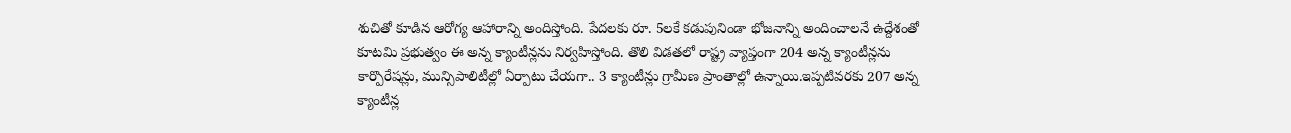శుచితో కూడిన ఆరోగ్య ఆహారాన్ని అందిస్తోంది. పేదలకు రూ. 5లకే కడుపునిండా భోజనాన్ని అందించాలనే ఉద్దేశంతో కూటమి ప్రభుత్వం ఈ అన్న క్యాంటీన్లను నిర్వహిస్తోంది. తొలి విడతలో రాష్ట్ర వ్యాప్తంగా 204 అన్న క్యాంటీన్లను కార్పొరేషన్లు, మున్సిపాలిటీల్లో ఏర్పాటు చేయగా.. 3 క్యాంటీన్లు గ్రామీణ ప్రాంతాల్లో ఉన్నాయి.ఇప్పటివరకు 207 అన్న క్యాంటీన్ల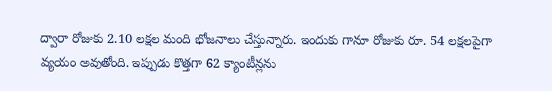ద్వారా రోజుకు 2.10 లక్షల మంది భోజనాలు చేస్తున్నారు. ఇందుకు గానూ రోజుకు రూ. 54 లక్షలపైగా వ్యయం అవుతోంది. ఇప్పుడు కొత్తగా 62 క్యాంటీన్లను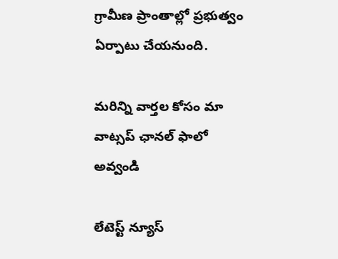గ్రామీణ ప్రాంతాల్లో ప్రభుత్వం ఏర్పాటు చేయనుంది.

మ‌రిన్ని వార్త‌ల కోసం మా వాట్స‌ప్ ఛాన‌ల్ ఫాలో అవ్వండి

లేటెస్ట్ న్యూస్‌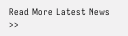Read More Latest News >>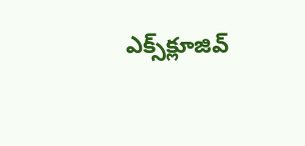ఎక్స్‌క్లూజివ్‌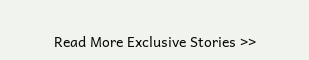Read More Exclusive Stories >>